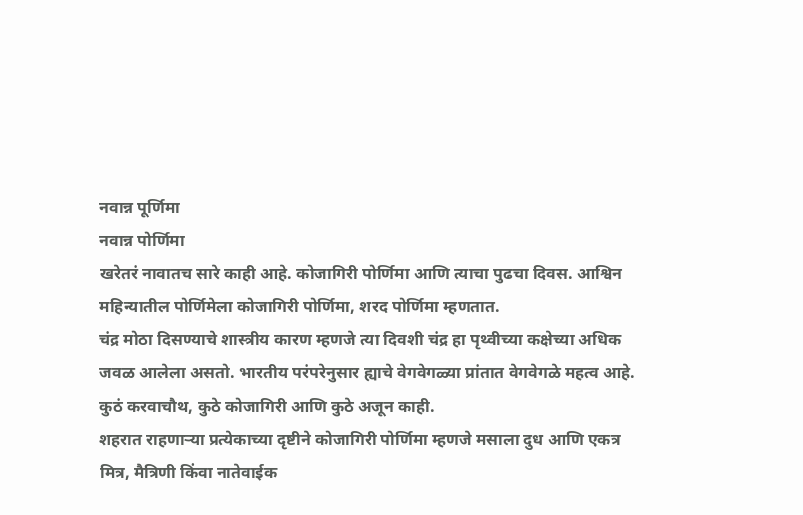नवान्न पूर्णिमा
नवान्न पोर्णिमा
खरेतरं नावातच सारे काही आहे. कोजागिरी पोर्णिमा आणि त्याचा पुढचा दिवस. आश्विन महिन्यातील पोर्णिमेला कोजागिरी पोर्णिमा, शरद पोर्णिमा म्हणतात.
चंद्र मोठा दिसण्याचे शास्त्रीय कारण म्हणजे त्या दिवशी चंद्र हा पृथ्वीच्या कक्षेच्या अधिक जवळ आलेला असतो. भारतीय परंपरेनुसार ह्याचे वेगवेगळ्या प्रांतात वेगवेगळे महत्व आहे. कुठं करवाचौथ, कुठे कोजागिरी आणि कुठे अजून काही.
शहरात राहणाऱ्या प्रत्येकाच्या दृष्टीने कोजागिरी पोर्णिमा म्हणजे मसाला दुध आणि एकत्र मित्र, मैत्रिणी किंवा नातेवाईक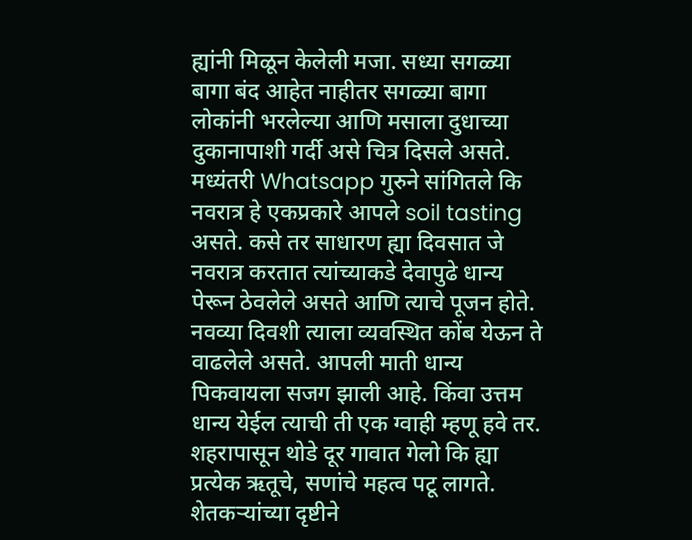ह्यांनी मिळून केलेली मजा. सध्या सगळ्या बागा बंद आहेत नाहीतर सगळ्या बागा लोकांनी भरलेल्या आणि मसाला दुधाच्या दुकानापाशी गर्दी असे चित्र दिसले असते.
मध्यंतरी Whatsapp गुरुने सांगितले कि नवरात्र हे एकप्रकारे आपले soil tasting असते. कसे तर साधारण ह्या दिवसात जे नवरात्र करतात त्यांच्याकडे देवापुढे धान्य पेरून ठेवलेले असते आणि त्याचे पूजन होते. नवव्या दिवशी त्याला व्यवस्थित कोंब येऊन ते वाढलेले असते. आपली माती धान्य पिकवायला सजग झाली आहे. किंवा उत्तम धान्य येईल त्याची ती एक ग्वाही म्हणू हवे तर.
शहरापासून थोडे दूर गावात गेलो कि ह्या प्रत्येक ऋतूचे, सणांचे महत्व पटू लागते. शेतकऱ्यांच्या दृष्टीने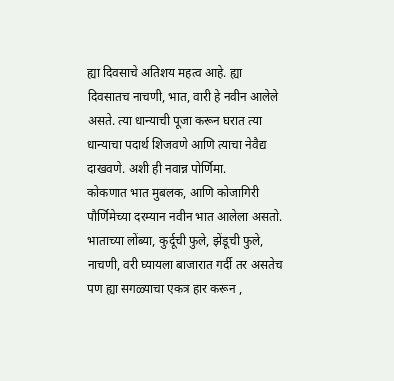ह्या दिवसाचे अतिशय महत्व आहे. ह्या दिवसातच नाचणी, भात, वारी हे नवीन आलेले असते. त्या धान्याची पूजा करून घरात त्या धान्याचा पदार्थ शिजवणे आणि त्याचा नेवैद्य दाखवणे. अशी ही नवान्न पोर्णिमा.
कोकणात भात मुबलक, आणि कोजागिरी पौर्णिमेच्या दरम्यान नवीन भात आलेला असतो. भाताच्या लोंब्या, कुर्दूची फुले, झेंडूची फुले, नाचणी, वरी घ्यायला बाजारात गर्दी तर असतेच पण ह्या सगळ्याचा एकत्र हार करून ,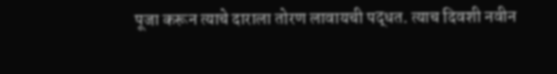पूजा करून त्याचे दाराला तोरण लावायची पद्धत. त्याच दिवशी नवीन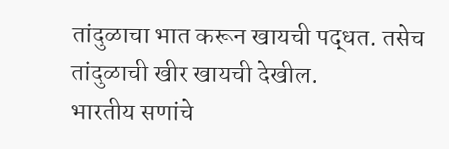तांदुळाचा भात करून खायची पद्धत. तसेच तांदुळाची खीर खायची देखील.
भारतीय सणांचे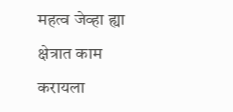महत्व जेव्हा ह्या क्षेत्रात काम करायला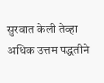सुरवात केली तेव्हा अधिक उत्तम पद्धतीने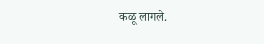कळू लागले.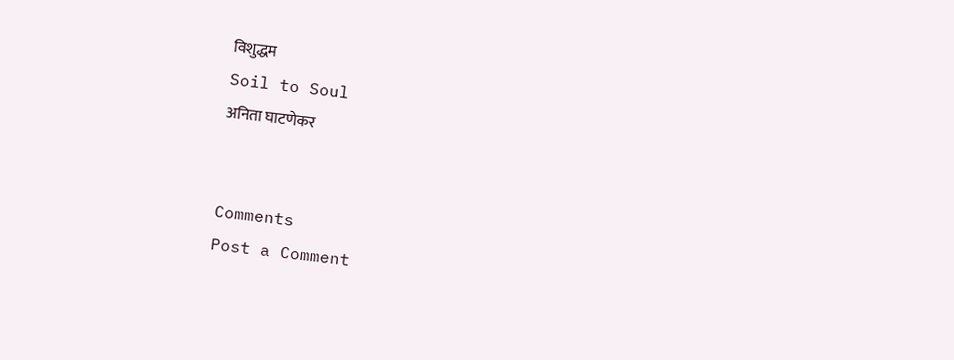विशुद्धम
Soil to Soul
अनिता घाटणेकर


Comments
Post a Comment